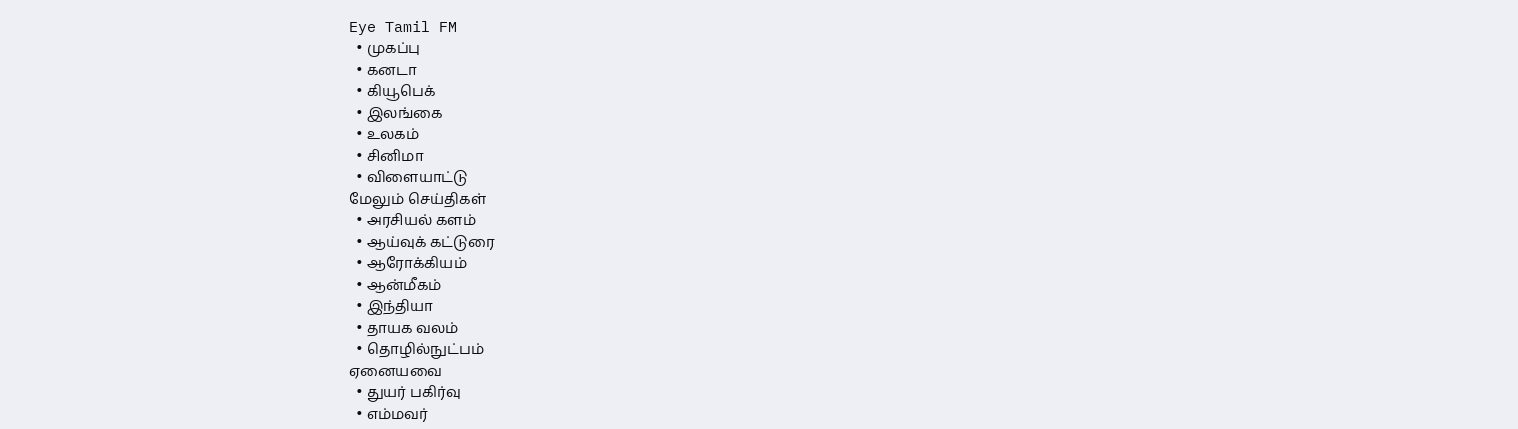Eye Tamil FM
  • முகப்பு
  • கனடா
  • கியூபெக்
  • இலங்கை
  • உலகம்
  • சினிமா
  • விளையாட்டு
மேலும் செய்திகள்
  • அரசியல் களம்
  • ஆய்வுக் கட்டுரை
  • ஆரோக்கியம்
  • ஆன்மீகம்
  • இந்தியா
  • தாயக வலம்
  • தொழில்நுட்பம்
ஏனையவை
  • துயர் பகிர்வு
  • எம்மவர்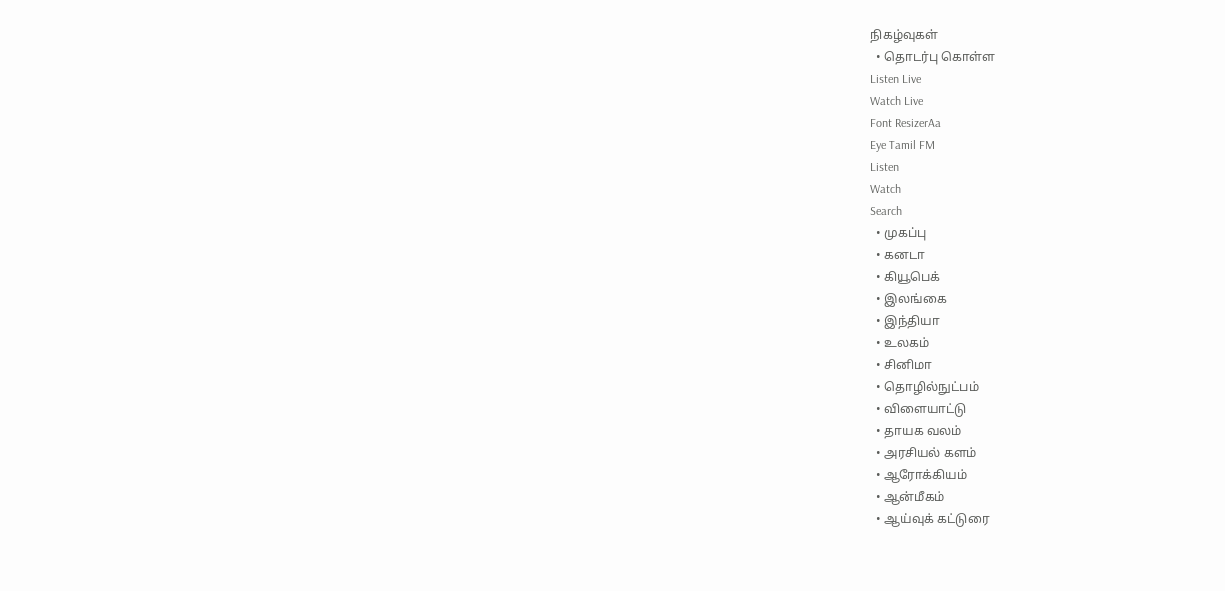நிகழ்வுகள்
  • தொடர்பு கொள்ள
Listen Live
Watch Live
Font ResizerAa
Eye Tamil FM
Listen
Watch
Search
  • முகப்பு
  • கனடா
  • கியூபெக்
  • இலங்கை
  • இந்தியா
  • உலகம்
  • சினிமா
  • தொழில்நுட்பம்
  • விளையாட்டு
  • தாயக வலம்
  • அரசியல் களம்
  • ஆரோக்கியம்
  • ஆன்மீகம்
  • ஆய்வுக் கட்டுரை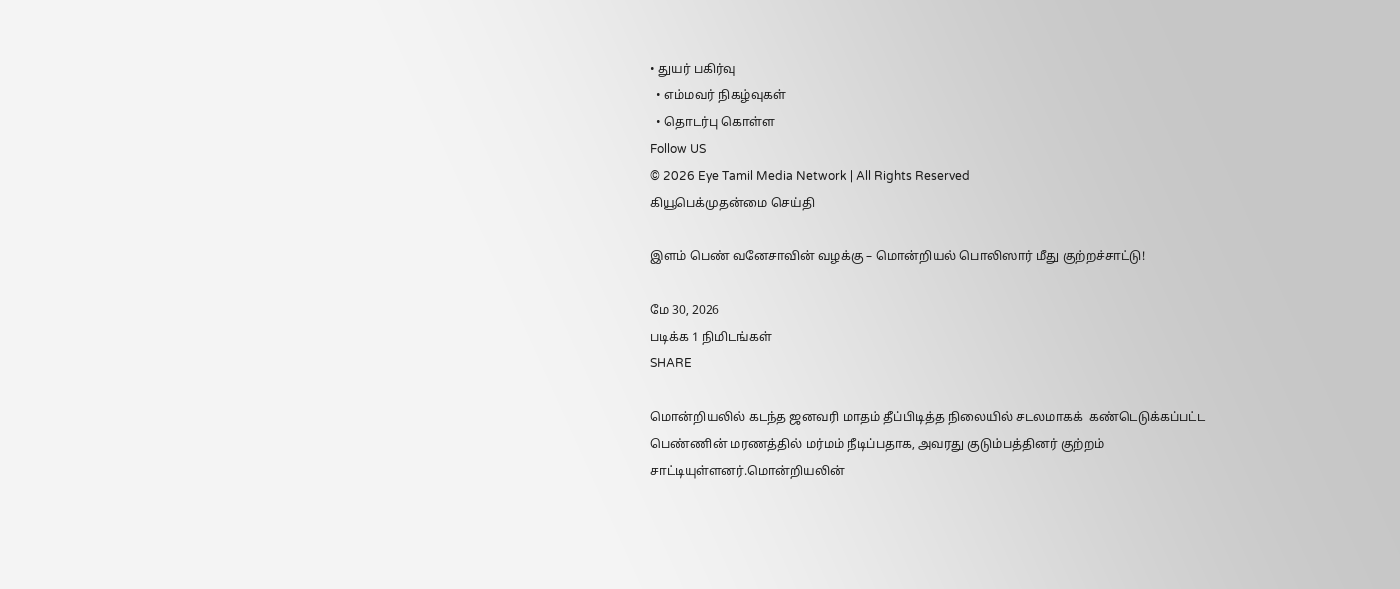• துயர் பகிர்வு
  • எம்மவர் நிகழ்வுகள்
  • தொடர்பு கொள்ள
Follow US
© 2026 Eye Tamil Media Network | All Rights Reserved
கியூபெக்முதன்மை செய்தி

இளம் பெண் வனேசாவின் வழக்கு – மொன்றியல் பொலிஸார் மீது குற்றச்சாட்டு!

மே 30, 2026
படிக்க 1 நிமிடங்கள்
SHARE

மொன்றியலில் கடந்த ஜனவரி மாதம் தீப்பிடித்த நிலையில் சடலமாகக்  கண்டெடுக்கப்பட்ட பெண்ணின் மரணத்தில் மர்மம் நீடிப்பதாக, அவரது குடும்பத்தினர் குற்றம் சாட்டியுள்ளனர்.மொன்றியலின்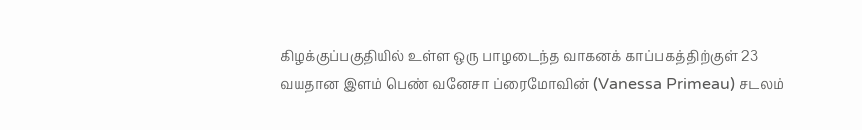கிழக்குப்பகுதியில் உள்ள ஒரு பாழடைந்த வாகனக் காப்பகத்திற்குள் 23 வயதான இளம் பெண் வனேசா ப்ரைமோவின் (Vanessa Primeau) சடலம்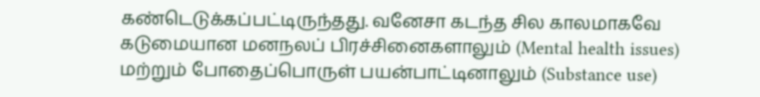கண்டெடுக்கப்பட்டிருந்தது. வனேசா கடந்த சில காலமாகவே கடுமையான மனநலப் பிரச்சினைகளாலும் (Mental health issues) மற்றும் போதைப்பொருள் பயன்பாட்டினாலும் (Substance use)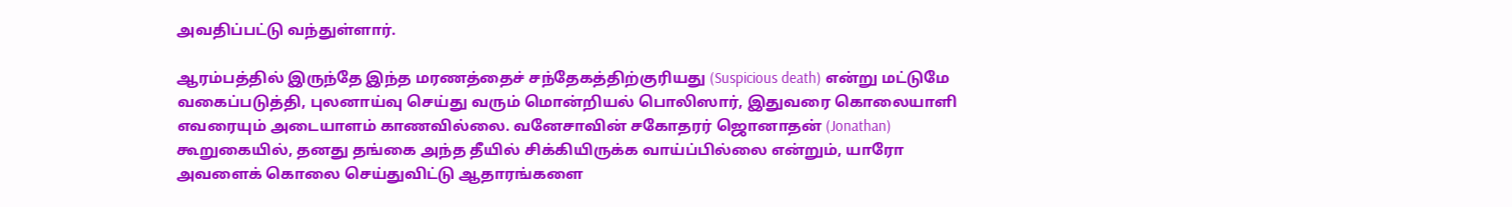அவதிப்பட்டு வந்துள்ளார்.

ஆரம்பத்தில் இருந்தே இந்த மரணத்தைச் சந்தேகத்திற்குரியது (Suspicious death) என்று மட்டுமே வகைப்படுத்தி, புலனாய்வு செய்து வரும் மொன்றியல் பொலிஸார், இதுவரை கொலையாளி எவரையும் அடையாளம் காணவில்லை. வனேசாவின் சகோதரர் ஜொனாதன் (Jonathan) கூறுகையில், தனது தங்கை அந்த தீயில் சிக்கியிருக்க வாய்ப்பில்லை என்றும், யாரோ அவளைக் கொலை செய்துவிட்டு ஆதாரங்களை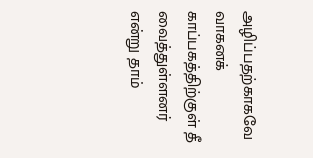அழிப்பதற்காகவே வாகனக் காப்பகத்திற்குள் தீ வைத்துள்ளனர் என்று தாம்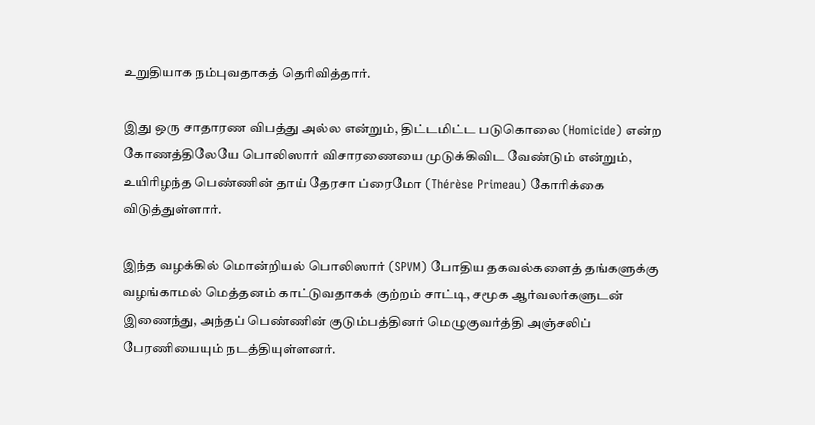உறுதியாக நம்புவதாகத் தெரிவித்தார்.

இது ஒரு சாதாரண விபத்து அல்ல என்றும், திட்டமிட்ட படுகொலை (Homicide) என்ற கோணத்திலேயே பொலிஸார் விசாரணையை முடுக்கிவிட வேண்டும் என்றும், உயிரிழந்த பெண்ணின் தாய் தேரசா ப்ரைமோ (Thérèse Primeau) கோரிக்கை விடுத்துள்ளார்.

இந்த வழக்கில் மொன்றியல் பொலிஸார் (SPVM) போதிய தகவல்களைத் தங்களுக்கு வழங்காமல் மெத்தனம் காட்டுவதாகக் குற்றம் சாட்டி, சமூக ஆர்வலர்களுடன் இணைந்து, அந்தப் பெண்ணின் குடும்பத்தினர் மெழுகுவர்த்தி அஞ்சலிப் பேரணியையும் நடத்தியுள்ளனர்.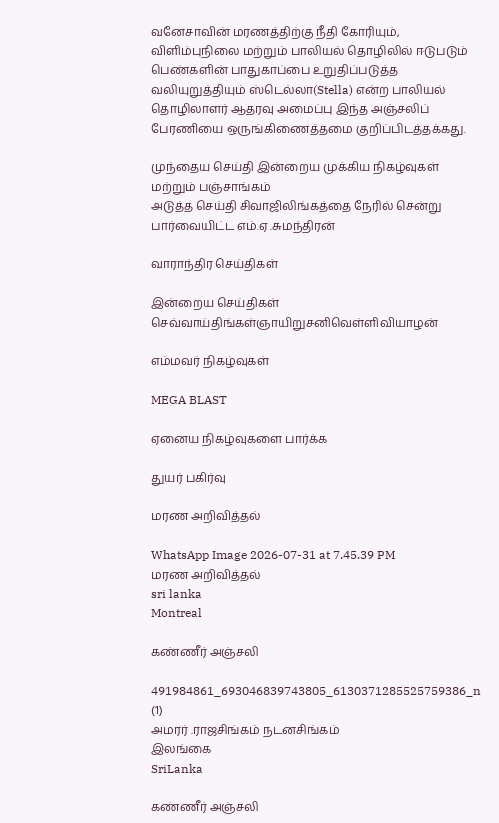வனேசாவின் மரணத்திற்கு நீதி கோரியும், விளிம்புநிலை மற்றும் பாலியல் தொழிலில் ஈடுபடும் பெண்களின் பாதுகாப்பை உறுதிப்படுத்த வலியுறுத்தியும் ஸ்டெல்லா(Stella) என்ற பாலியல் தொழிலாளர் ஆதரவு அமைப்பு இந்த அஞ்சலிப் பேரணியை ஒருங்கிணைத்தமை குறிப்பிடத்தக்கது.

முந்தைய செய்தி இன்றைய முக்கிய நிகழ்வுகள் மற்றும் பஞ்சாங்கம்
அடுத்த செய்தி சிவாஜிலிங்கத்தை நேரில் சென்று பார்வையிட்ட எம்.ஏ .சுமந்திரன்

வாராந்திர செய்திகள்

இன்றைய செய்திகள்
செவ்வாய்திங்கள்ஞாயிறுசனிவெள்ளிவியாழன்

எம்மவர் நிகழ்வுகள்

MEGA BLAST

ஏனைய நிகழ்வுகளை பார்க்க

துயர் பகிர்வு

மரண அறிவித்தல்

WhatsApp Image 2026-07-31 at 7.45.39 PM
மரண அறிவித்தல்
sri lanka
Montreal

கண்ணீர் அஞ்சலி

491984861_693046839743805_6130371285525759386_n (1)
அமரர் .ராஜசிங்கம் நடனசிங்கம்
இலங்கை
SriLanka

கண்ணீர் அஞ்சலி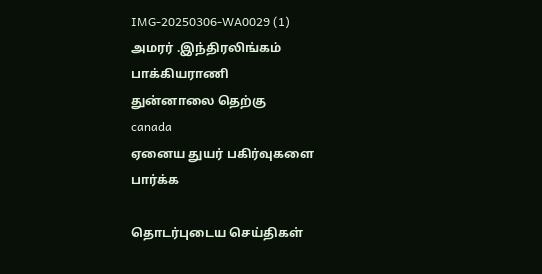IMG-20250306-WA0029 (1)
அமரர் .இந்திரலிங்கம் பாக்கியராணி
துன்னாலை தெற்கு
canada
ஏனைய துயர் பகிர்வுகளை பார்க்க

தொடர்புடைய செய்திகள்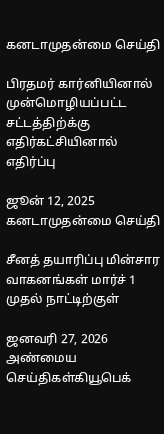கனடாமுதன்மை செய்தி

பிரதமர் கார்னியினால் முன்மொழியப்பட்ட சட்டத்திற்க்கு எதிர்கட்சியினால் எதிர்ப்பு

ஜூன் 12, 2025
கனடாமுதன்மை செய்தி

சீனத் தயாரிப்பு மின்சார வாகனங்கள் மார்ச் 1 முதல் நாட்டிற்குள்

ஜனவரி 27, 2026
அண்மைய செய்திகள்கியூபெக்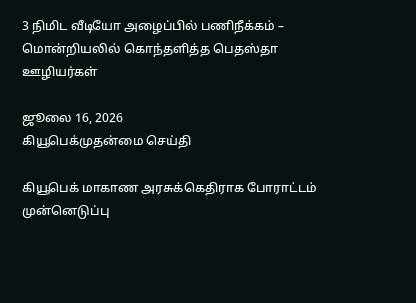3 நிமிட வீடியோ அழைப்பில் பணிநீக்கம் – மொன்றியலில் கொந்தளித்த பெதஸ்தா ஊழியர்கள்

ஜூலை 16, 2026
கியூபெக்முதன்மை செய்தி

கியூபெக் மாகாண அரசுக்கெதிராக போராட்டம் முன்னெடுப்பு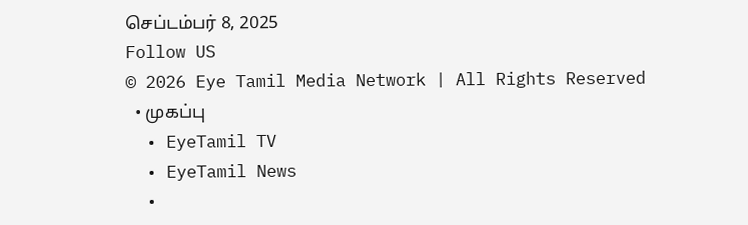செப்டம்பர் 8, 2025
Follow US
© 2026 Eye Tamil Media Network | All Rights Reserved
  • முகப்பு
  • EyeTamil TV
  • EyeTamil News
  •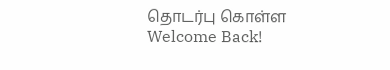தொடர்பு கொள்ள
Welcome Back!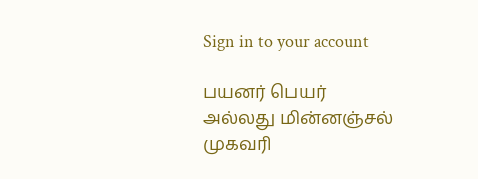Sign in to your account

பயனர் பெயர் அல்லது மின்னஞ்சல் முகவரி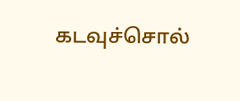கடவுச்சொல்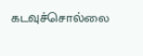கடவுச்சொல்லை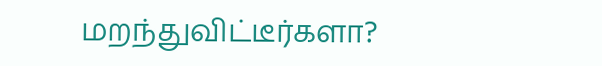மறந்துவிட்டீர்களா?